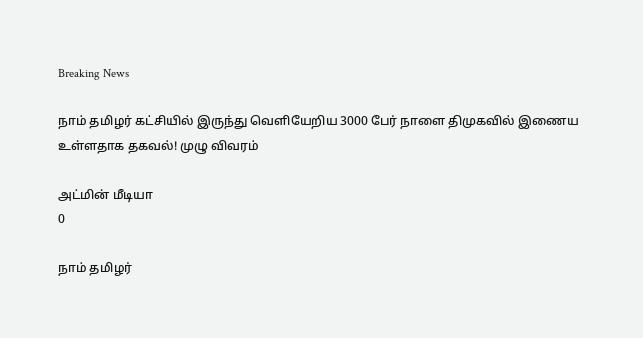Breaking News

நாம் தமிழர் கட்சியில் இருந்து வெளியேறிய 3000 பேர் நாளை திமுகவில் இணைய உள்ளதாக தகவல்! முழு விவரம்

அட்மின் மீடியா
0

நாம் தமிழர்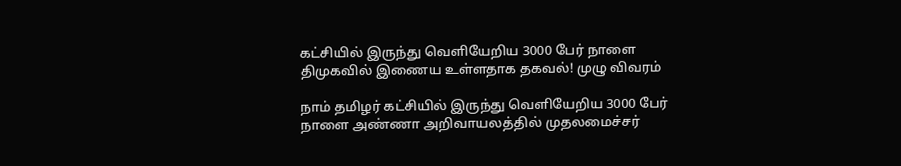கட்சியில் இருந்து வெளியேறிய 3000 பேர் நாளை திமுகவில் இணைய உள்ளதாக தகவல்! முழு விவரம்

நாம் தமிழர் கட்சியில் இருந்து வெளியேறிய 3000 பேர் நாளை அண்ணா அறிவாயலத்தில் முதலமைச்சர்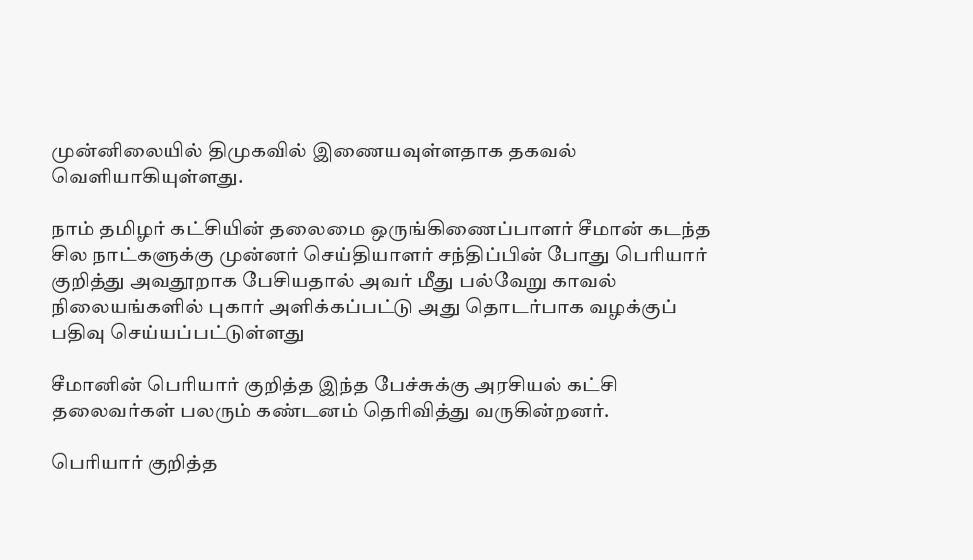முன்னிலையில் திமுகவில் இணையவுள்ளதாக தகவல் வெளியாகியுள்ளது.

நாம் தமிழர் கட்சியின் தலைமை ஒருங்கிணைப்பாளர் சீமான் கடந்த சில நாட்களுக்கு முன்னர் செய்தியாளர் சந்திப்பின் போது பெரியார் குறித்து அவதூறாக பேசியதால் அவர் மீது பல்வேறு காவல் நிலையங்களில் புகார் அளிக்கப்பட்டு அது தொடர்பாக வழக்குப் பதிவு செய்யப்பட்டுள்ளது

சீமானின் பெரியார் குறித்த இந்த பேச்சுக்கு அரசியல் கட்சி தலைவர்கள் பலரும் கண்டனம் தெரிவித்து வருகின்றனர்.

பெரியார் குறித்த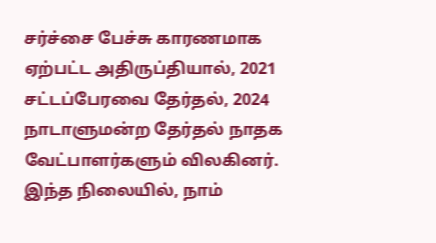சர்ச்சை பேச்சு காரணமாக ஏற்பட்ட அதிருப்தியால், 2021 சட்டப்பேரவை தேர்தல், 2024 நாடாளுமன்ற தேர்தல் நாதக வேட்பாளர்களும் விலகினர். இந்த நிலையில், நாம்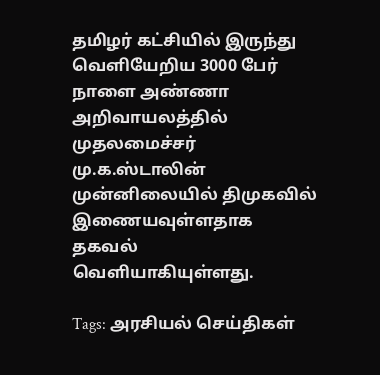தமிழர் கட்சியில் இருந்து வெளியேறிய 3000 பேர் நாளை அண்ணா அறிவாயலத்தில் முதலமைச்சர் மு.க.ஸ்டாலின் முன்னிலையில் திமுகவில் இணையவுள்ளதாக தகவல் வெளியாகியுள்ளது.

Tags: அரசியல் செய்திகள்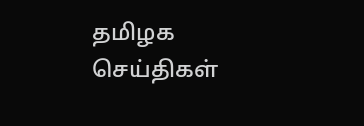தமிழக செய்திகள்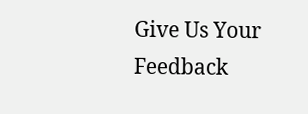Give Us Your Feedback